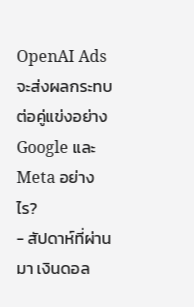OpenAI Ads จะส่งผลกระทบต่อคู่แข่งอย่าง Google และ Meta อย่างไร?
- สัปดาห์ที่ผ่านมา เงินดอล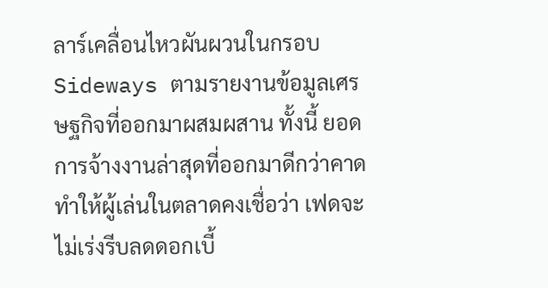ลาร์เคลื่อนไหวผันผวนในกรอบ Sideways ตามรายงานข้อมูลเศรษฐกิจที่ออกมาผสมผสาน ทั้งนี้ ยอดการจ้างงานล่าสุดที่ออกมาดีกว่าคาด ทำให้ผู้เล่นในตลาดคงเชื่อว่า เฟดจะไม่เร่งรีบลดดอกเบี้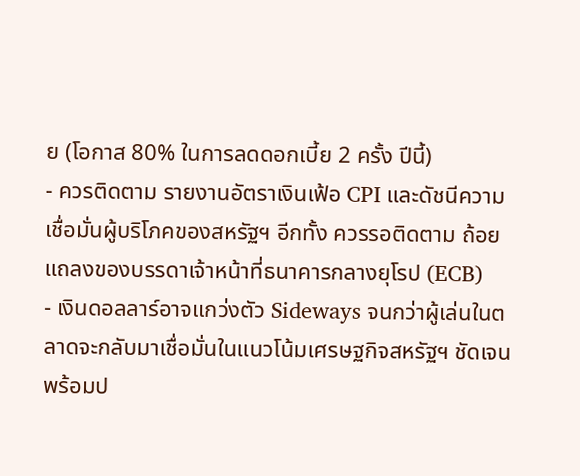ย (โอกาส 80% ในการลดดอกเบี้ย 2 ครั้ง ปีนี้)
- ควรติดตาม รายงานอัตราเงินเฟ้อ CPI และดัชนีความเชื่อมั่นผู้บริโภคของสหรัฐฯ อีกทั้ง ควรรอติดตาม ถ้อยแถลงของบรรดาเจ้าหน้าที่ธนาคารกลางยุโรป (ECB)
- เงินดอลลาร์อาจแกว่งตัว Sideways จนกว่าผู้เล่นในตลาดจะกลับมาเชื่อมั่นในแนวโน้มเศรษฐกิจสหรัฐฯ ชัดเจน พร้อมป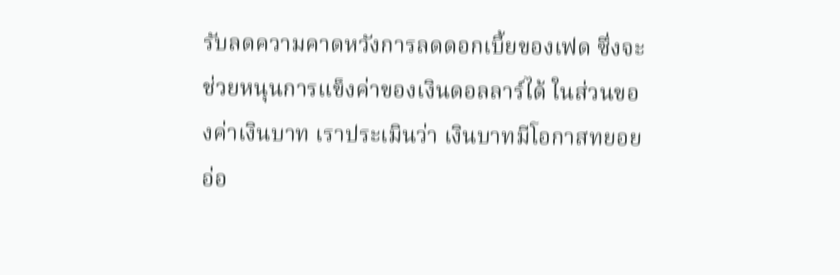รับลดความคาดหวังการลดดอกเบี้ยของเฟด ซึ่งจะช่วยหนุนการแข็งค่าของเงินดอลลาร์ได้ ในส่วนของค่าเงินบาท เราประเมินว่า เงินบาทมีโอกาสทยอยอ่อ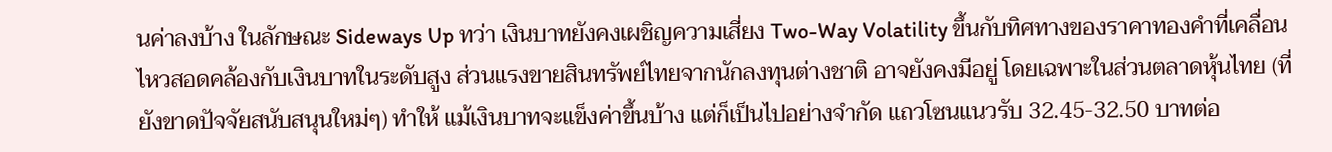นค่าลงบ้าง ในลักษณะ Sideways Up ทว่า เงินบาทยังคงเผชิญความเสี่ยง Two-Way Volatility ขึ้นกับทิศทางของราคาทองคำที่เคลื่อนไหวสอดคล้องกับเงินบาทในระดับสูง ส่วนแรงขายสินทรัพย์ไทยจากนักลงทุนต่างชาติ อาจยังคงมีอยู่ โดยเฉพาะในส่วนตลาดหุ้นไทย (ที่ยังขาดปัจจัยสนับสนุนใหม่ๆ) ทำให้ แม้เงินบาทจะแข็งค่าขึ้นบ้าง แต่ก็เป็นไปอย่างจำกัด แถวโซนแนวรับ 32.45-32.50 บาทต่อ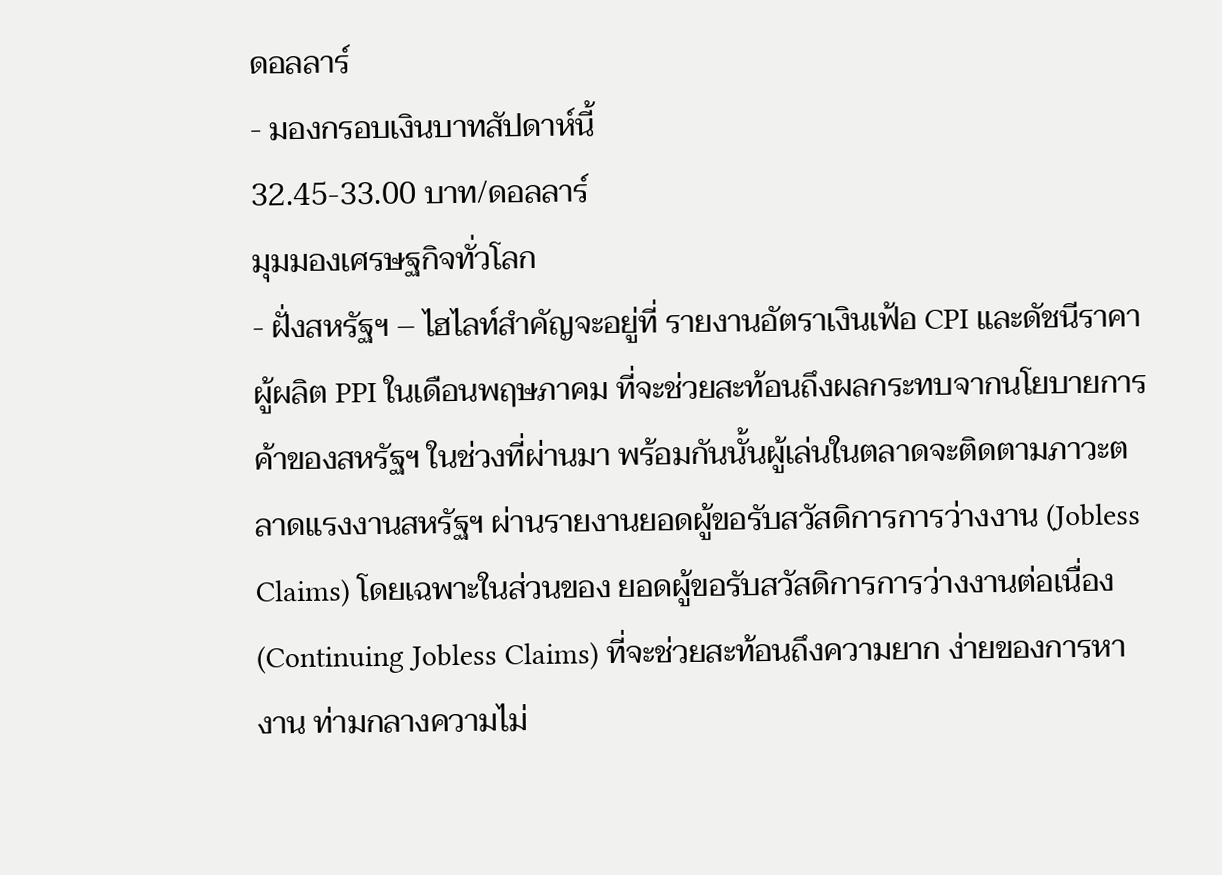ดอลลาร์
- มองกรอบเงินบาทสัปดาห์นี้
32.45-33.00 บาท/ดอลลาร์
มุมมองเศรษฐกิจทั่วโลก
- ฝั่งสหรัฐฯ – ไฮไลท์สำคัญจะอยู่ที่ รายงานอัตราเงินเฟ้อ CPI และดัชนีราคาผู้ผลิต PPI ในเดือนพฤษภาคม ที่จะช่วยสะท้อนถึงผลกระทบจากนโยบายการค้าของสหรัฐฯ ในช่วงที่ผ่านมา พร้อมกันนั้นผู้เล่นในตลาดจะติดตามภาวะตลาดแรงงานสหรัฐฯ ผ่านรายงานยอดผู้ขอรับสวัสดิการการว่างงาน (Jobless Claims) โดยเฉพาะในส่วนของ ยอดผู้ขอรับสวัสดิการการว่างงานต่อเนื่อง (Continuing Jobless Claims) ที่จะช่วยสะท้อนถึงความยาก ง่ายของการหางาน ท่ามกลางความไม่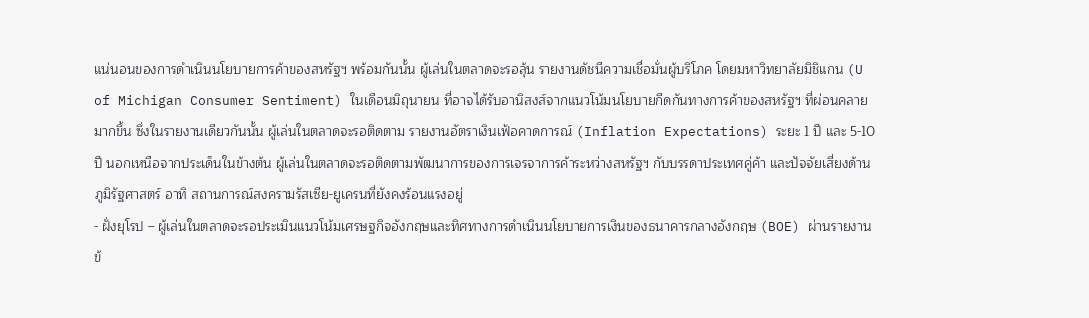แน่นอนของการดำเนินนโยบายการค้าของสหรัฐฯ พร้อมกันนั้น ผู้เล่นในตลาดจะรอลุ้น รายงานดัชนีความเชื่อมั่นผู้บริโภค โดยมหาวิทยาลัยมิชิแกน (U of Michigan Consumer Sentiment) ในเดือนมิถุนายน ที่อาจได้รับอานิสงส์จากแนวโน้มนโยบายกีดกันทางการค้าของสหรัฐฯ ที่ผ่อนคลายมากขึ้น ซึ่งในรายงานเดียวกันนั้น ผู้เล่นในตลาดจะรอติดตาม รายงานอัตราเงินเฟ้อคาดการณ์ (Inflation Expectations) ระยะ 1 ปี และ 5-10 ปี นอกเหนือจากประเด็นในข้างต้น ผู้เล่นในตลาดจะรอติดตามพัฒนาการของการเจรจาการค้าระหว่างสหรัฐฯ กับบรรดาประเทศคู่ค้า และปัจจัยเสี่ยงด้านภูมิรัฐศาสตร์ อาทิ สถานการณ์สงครามรัสเซีย-ยูเครนที่ยังคงร้อนแรงอยู่
- ฝั่งยุโรป – ผู้เล่นในตลาดจะรอประเมินแนวโน้มเศรษฐกิจอังกฤษและทิศทางการดำเนินนโยบายการเงินของธนาคารกลางอังกฤษ (BOE) ผ่านรายงานข้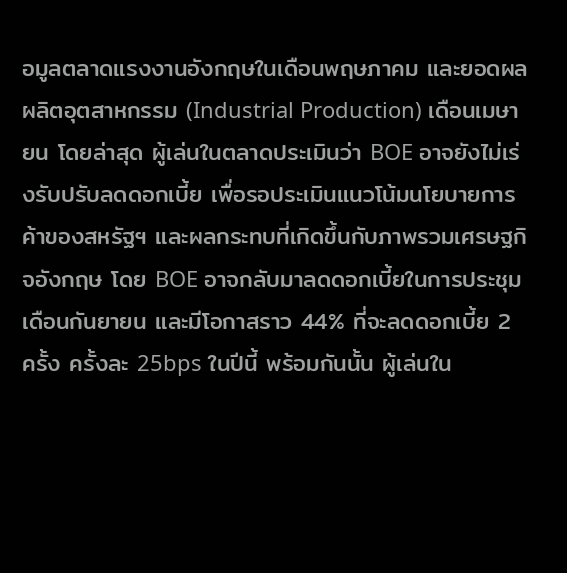อมูลตลาดแรงงานอังกฤษในเดือนพฤษภาคม และยอดผลผลิตอุตสาหกรรม (Industrial Production) เดือนเมษายน โดยล่าสุด ผู้เล่นในตลาดประเมินว่า BOE อาจยังไม่เร่งรับปรับลดดอกเบี้ย เพื่อรอประเมินแนวโน้มนโยบายการค้าของสหรัฐฯ และผลกระทบที่เกิดขึ้นกับภาพรวมเศรษฐกิจอังกฤษ โดย BOE อาจกลับมาลดดอกเบี้ยในการประชุมเดือนกันยายน และมีโอกาสราว 44% ที่จะลดดอกเบี้ย 2 ครั้ง ครั้งละ 25bps ในปีนี้ พร้อมกันนั้น ผู้เล่นใน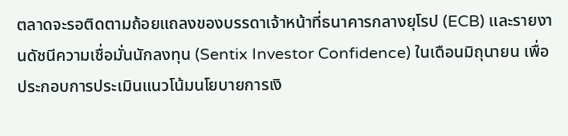ตลาดจะรอติดตามถ้อยแถลงของบรรดาเจ้าหน้าที่ธนาคารกลางยุโรป (ECB) และรายงานดัชนีความเชื่อมั่นนักลงทุน (Sentix Investor Confidence) ในเดือนมิถุนายน เพื่อประกอบการประเมินแนวโน้มนโยบายการเงิ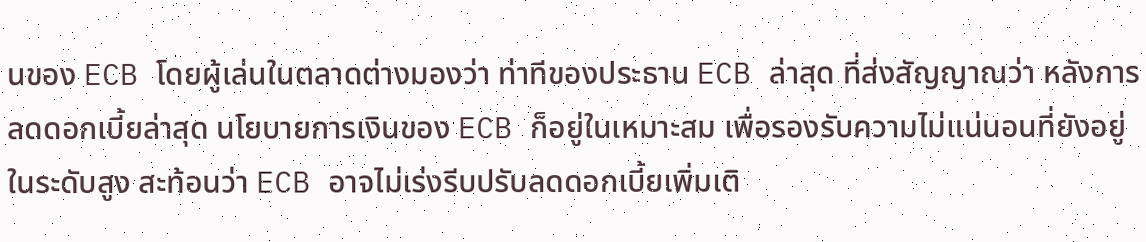นของ ECB โดยผู้เล่นในตลาดต่างมองว่า ท่าทีของประธาน ECB ล่าสุด ที่ส่งสัญญาณว่า หลังการลดดอกเบี้ยล่าสุด นโยบายการเงินของ ECB ก็อยู่ในเหมาะสม เพื่อรองรับความไม่แน่นอนที่ยังอยู่ในระดับสูง สะท้อนว่า ECB อาจไม่เร่งรีบปรับลดดอกเบี้ยเพิ่มเติ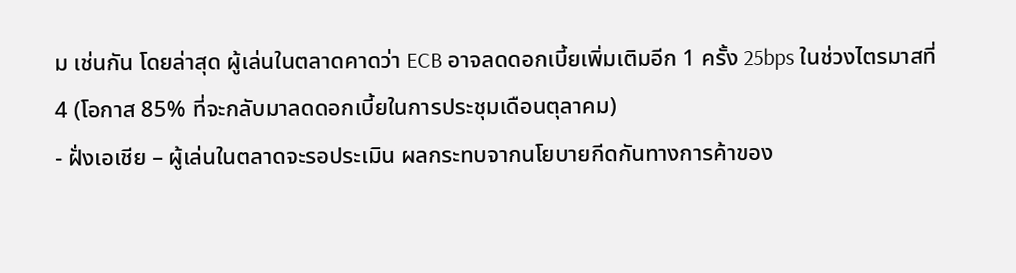ม เช่นกัน โดยล่าสุด ผู้เล่นในตลาดคาดว่า ECB อาจลดดอกเบี้ยเพิ่มเติมอีก 1 ครั้ง 25bps ในช่วงไตรมาสที่ 4 (โอกาส 85% ที่จะกลับมาลดดอกเบี้ยในการประชุมเดือนตุลาคม)
- ฝั่งเอเชีย – ผู้เล่นในตลาดจะรอประเมิน ผลกระทบจากนโยบายกีดกันทางการค้าของ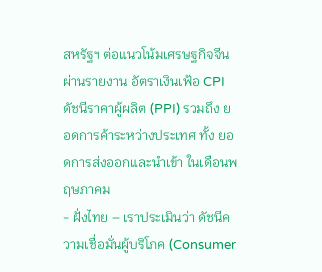สหรัฐฯ ต่อแนวโน้มเศรษฐกิจจีน ผ่านรายงาน อัตราเงินเฟ้อ CPI ดัชนีราคาผู้ผลิต (PPI) รวมถึง ยอดการค้าระหว่างประเทศ ทั้ง ยอดการส่งออกและนำเข้า ในเดือนพฤษภาคม
- ฝั่งไทย – เราประเมินว่า ดัชนีความเชื่อมั่นผู้บริโภค (Consumer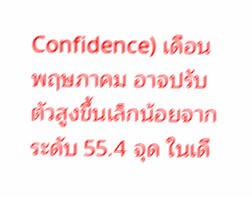Confidence) เดือนพฤษภาคม อาจปรับตัวสูงขึ้นเล็กน้อยจากระดับ 55.4 จุด ในเดื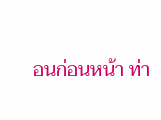อนก่อนหน้า ท่า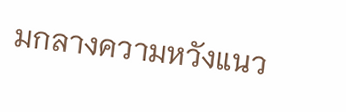มกลางความหวังแนว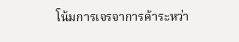โน้มการเจรจาการค้าระหว่า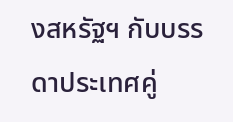งสหรัฐฯ กับบรรดาประเทศคู่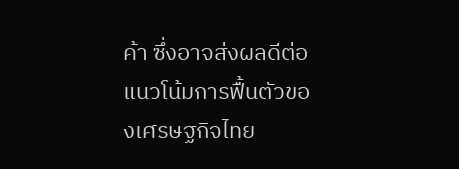ค้า ซึ่งอาจส่งผลดีต่อแนวโน้มการฟื้นตัวของเศรษฐกิจไทย